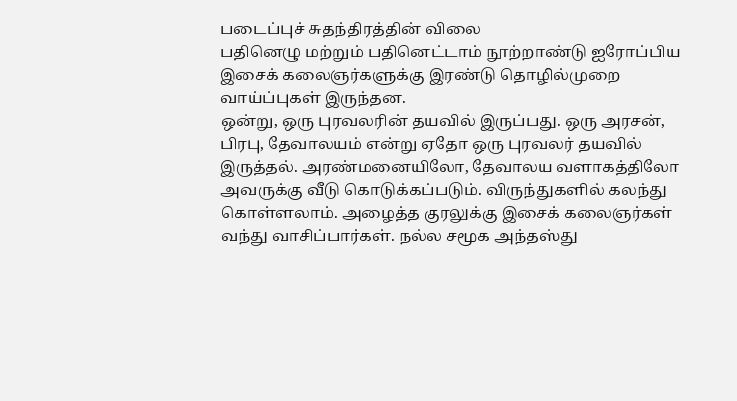படைப்புச் சுதந்திரத்தின் விலை
பதினெழு மற்றும் பதினெட்டாம் நூற்றாண்டு ஐரோப்பிய இசைக் கலைஞர்களுக்கு இரண்டு தொழில்முறை வாய்ப்புகள் இருந்தன.
ஒன்று, ஒரு புரவலரின் தயவில் இருப்பது. ஒரு அரசன், பிரபு, தேவாலயம் என்று ஏதோ ஒரு புரவலர் தயவில் இருத்தல். அரண்மனையிலோ, தேவாலய வளாகத்திலோ அவருக்கு வீடு கொடுக்கப்படும். விருந்துகளில் கலந்து கொள்ளலாம். அழைத்த குரலுக்கு இசைக் கலைஞர்கள் வந்து வாசிப்பார்கள். நல்ல சமூக அந்தஸ்து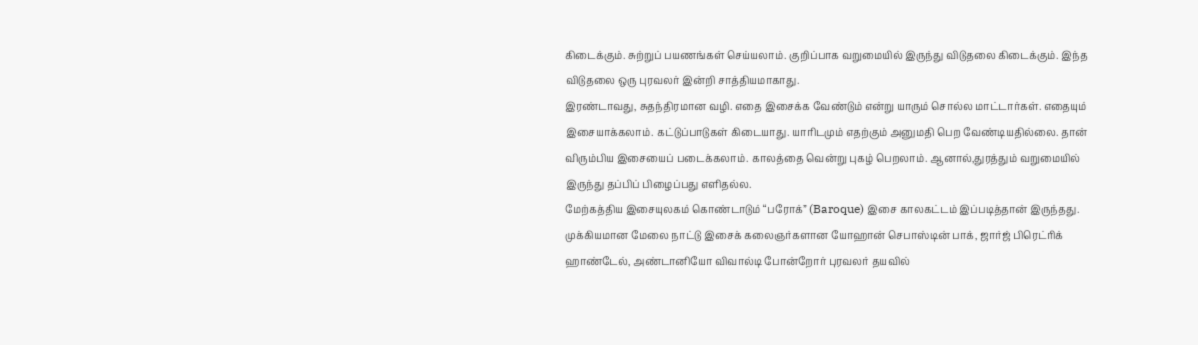கிடைக்கும். சுற்றுப் பயணங்கள் செய்யலாம். குறிப்பாக வறுமையில் இருந்து விடுதலை கிடைக்கும். இந்த விடுதலை ஒரு புரவலர் இன்றி சாத்தியமாகாது.
இரண்டாவது, சுதந்திரமான வழி. எதை இசைக்க வேண்டும் என்று யாரும் சொல்ல மாட்டார்கள். எதையும் இசையாக்கலாம். கட்டுப்பாடுகள் கிடையாது. யாரிடமும் எதற்கும் அனுமதி பெற வேண்டியதில்லை. தான் விரும்பிய இசையைப் படைக்கலாம். காலத்தை வென்று புகழ் பெறலாம். ஆனால்,துரத்தும் வறுமையில் இருந்து தப்பிப் பிழைப்பது எளிதல்ல.
மேற்கத்திய இசையுலகம் கொண்டாடும் “பரோக்” (Baroque) இசை காலகட்டம் இப்படித்தான் இருந்தது.
முக்கியமான மேலை நாட்டு இசைக் கலைஞர்களான யோஹான் செபாஸ்டின் பாக், ஜார்ஜ் பிரெட்ரிக் ஹாண்டேல், அண்டானியோ விவால்டி போன்றோர் புரவலர் தயவில்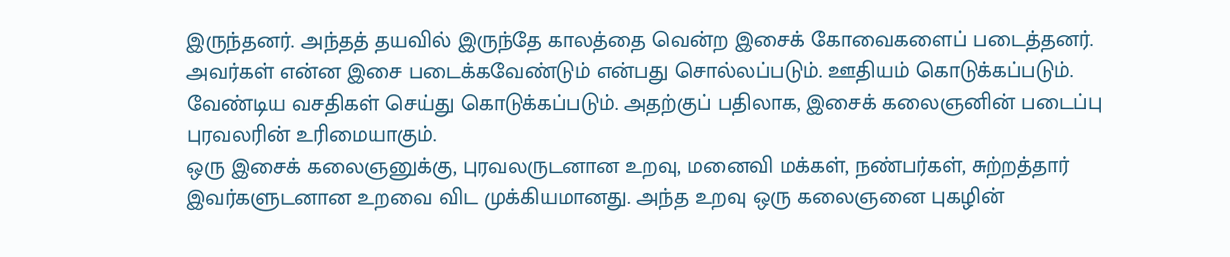இருந்தனர். அந்தத் தயவில் இருந்தே காலத்தை வென்ற இசைக் கோவைகளைப் படைத்தனர். அவர்கள் என்ன இசை படைக்கவேண்டும் என்பது சொல்லப்படும். ஊதியம் கொடுக்கப்படும். வேண்டிய வசதிகள் செய்து கொடுக்கப்படும். அதற்குப் பதிலாக, இசைக் கலைஞனின் படைப்பு புரவலரின் உரிமையாகும்.
ஒரு இசைக் கலைஞனுக்கு, புரவலருடனான உறவு, மனைவி மக்கள், நண்பர்கள், சுற்றத்தார் இவர்களுடனான உறவை விட முக்கியமானது. அந்த உறவு ஒரு கலைஞனை புகழின்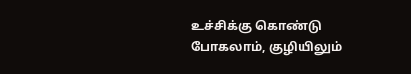உச்சிக்கு கொண்டு போகலாம், குழியிலும்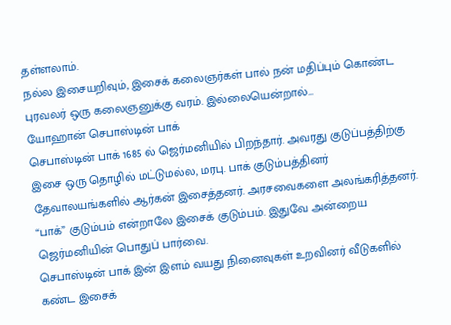தள்ளலாம்.
நல்ல இசையறிவும், இசைக் கலைஞர்கள் பால் நன் மதிப்பும் கொண்ட புரவலர் ஒரு கலைஞனுக்கு வரம். இல்லையென்றால்…
யோஹான் செபாஸ்டின் பாக்
செபாஸ்டின் பாக் 1685 ல் ஜெர்மனியில் பிறந்தார். அவரது குடுப்பத்திற்கு இசை ஒரு தொழில் மட்டுமல்ல, மரபு. பாக் குடும்பத்தினர் தேவாலயங்களில் ஆர்கன் இசைத்தனர். அரசவைகளை அலங்கரித்தனர். “பாக்” குடும்பம் என்றாலே இசைக் குடும்பம். இதுவே அன்றைய ஜெர்மனியின் பொதுப் பார்வை.
செபாஸ்டின் பாக் இன் இளம் வயது நினைவுகள் உறவினர் வீடுகளில் கண்ட இசைக்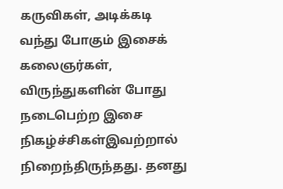கருவிகள், அடிக்கடி வந்து போகும் இசைக் கலைஞர்கள், விருந்துகளின் போது நடைபெற்ற இசை நிகழ்ச்சிகள்இவற்றால் நிறைந்திருந்தது. தனது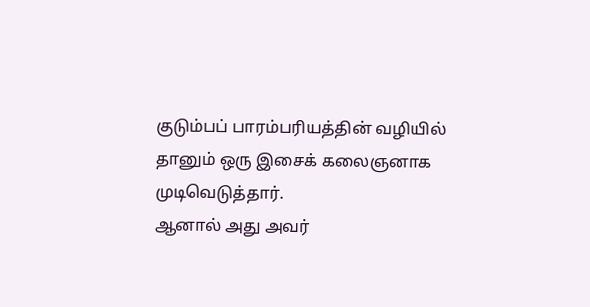குடும்பப் பாரம்பரியத்தின் வழியில் தானும் ஒரு இசைக் கலைஞனாக முடிவெடுத்தார்.
ஆனால் அது அவர்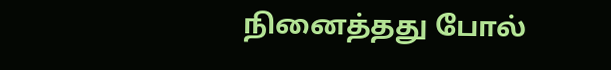நினைத்தது போல்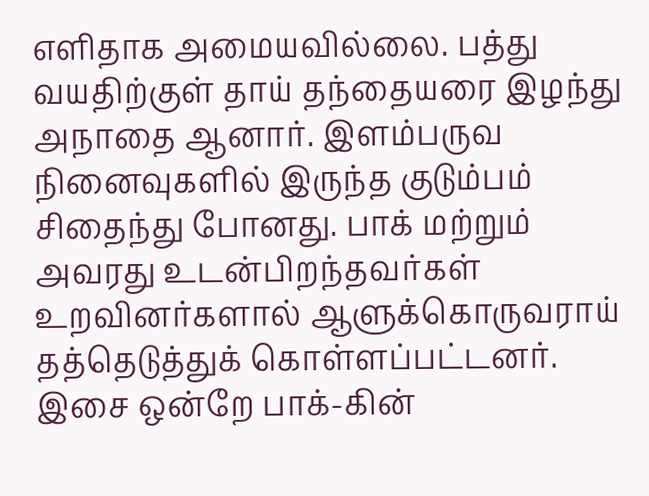எளிதாக அமையவில்லை. பத்து வயதிற்குள் தாய் தந்தையரை இழந்து அநாதை ஆனார். இளம்பருவ நினைவுகளில் இருந்த குடும்பம் சிதைந்து போனது. பாக் மற்றும் அவரது உடன்பிறந்தவர்கள் உறவினர்களால் ஆளுக்கொருவராய் தத்தெடுத்துக் கொள்ளப்பட்டனர்.
இசை ஒன்றே பாக்-கின்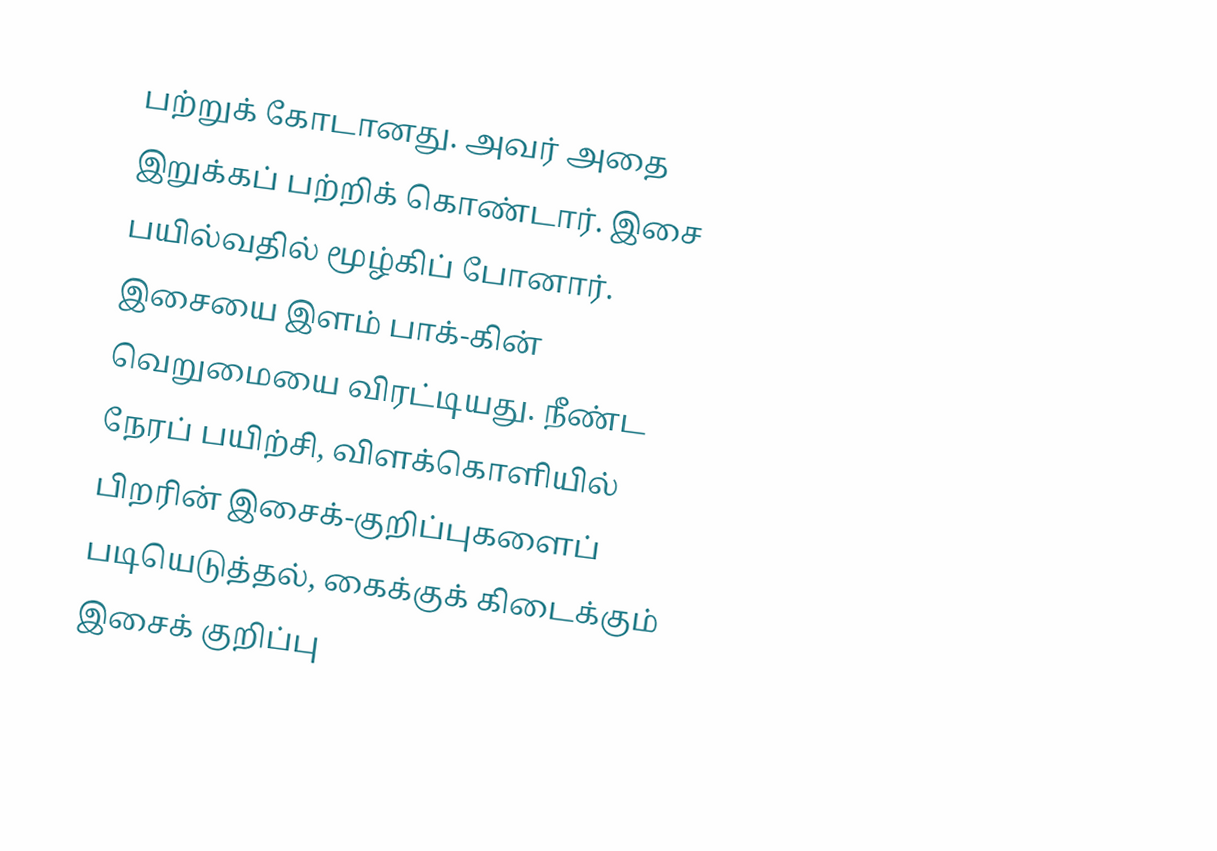பற்றுக் கோடானது. அவர் அதை இறுக்கப் பற்றிக் கொண்டார். இசை பயில்வதில் மூழ்கிப் போனார். இசையை இளம் பாக்-கின் வெறுமையை விரட்டியது. நீண்ட நேரப் பயிற்சி, விளக்கொளியில் பிறரின் இசைக்-குறிப்புகளைப் படியெடுத்தல், கைக்குக் கிடைக்கும் இசைக் குறிப்பு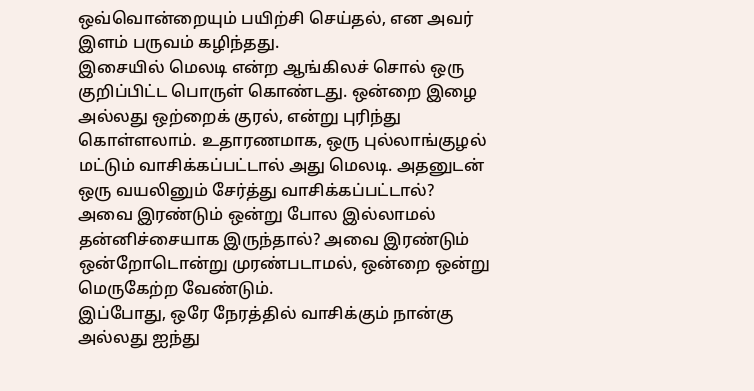ஒவ்வொன்றையும் பயிற்சி செய்தல், என அவர் இளம் பருவம் கழிந்தது.
இசையில் மெலடி என்ற ஆங்கிலச் சொல் ஒரு குறிப்பிட்ட பொருள் கொண்டது. ஒன்றை இழை அல்லது ஒற்றைக் குரல், என்று புரிந்து கொள்ளலாம். உதாரணமாக, ஒரு புல்லாங்குழல் மட்டும் வாசிக்கப்பட்டால் அது மெலடி. அதனுடன் ஒரு வயலினும் சேர்த்து வாசிக்கப்பட்டால்? அவை இரண்டும் ஒன்று போல இல்லாமல் தன்னிச்சையாக இருந்தால்? அவை இரண்டும் ஒன்றோடொன்று முரண்படாமல், ஒன்றை ஒன்று மெருகேற்ற வேண்டும்.
இப்போது, ஒரே நேரத்தில் வாசிக்கும் நான்கு அல்லது ஐந்து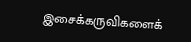இசைக்கருவிகளைக்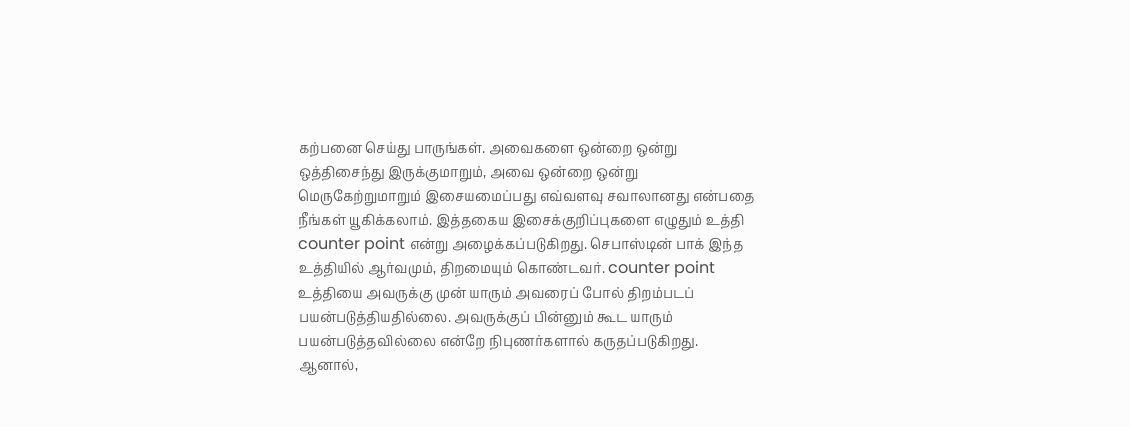கற்பனை செய்து பாருங்கள். அவைகளை ஒன்றை ஒன்று ஒத்திசைந்து இருக்குமாறும், அவை ஒன்றை ஒன்று மெருகேற்றுமாறும் இசையமைப்பது எவ்வளவு சவாலானது என்பதை நீங்கள் யூகிக்கலாம். இத்தகைய இசைக்குறிப்புகளை எழுதும் உத்தி counter point என்று அழைக்கப்படுகிறது. செபாஸ்டின் பாக் இந்த உத்தியில் ஆர்வமும், திறமையும் கொண்டவர். counter point உத்தியை அவருக்கு முன் யாரும் அவரைப் போல் திறம்படப் பயன்படுத்தியதில்லை. அவருக்குப் பின்னும் கூட யாரும் பயன்படுத்தவில்லை என்றே நிபுணர்களால் கருதப்படுகிறது.
ஆனால்,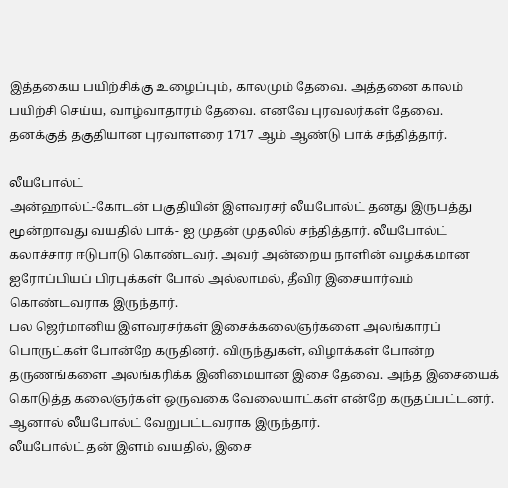இத்தகைய பயிற்சிக்கு உழைப்பும், காலமும் தேவை. அத்தனை காலம் பயிற்சி செய்ய, வாழ்வாதாரம் தேவை. எனவே புரவலர்கள் தேவை.
தனக்குத் தகுதியான புரவாளரை 1717 ஆம் ஆண்டு பாக் சந்தித்தார்.

லீயபோல்ட்
அன்ஹால்ட்-கோடன் பகுதியின் இளவரசர் லீயபோல்ட் தனது இருபத்து மூன்றாவது வயதில் பாக்- ஐ முதன் முதலில் சந்தித்தார். லீயபோல்ட் கலாச்சார ஈடுபாடு கொண்டவர். அவர் அன்றைய நாளின் வழக்கமான ஐரோப்பியப் பிரபுக்கள் போல் அல்லாமல், தீவிர இசையார்வம் கொண்டவராக இருந்தார்.
பல ஜெர்மானிய இளவரசர்கள் இசைக்கலைஞர்களை அலங்காரப் பொருட்கள் போன்றே கருதினர். விருந்துகள், விழாக்கள் போன்ற தருணங்களை அலங்கரிக்க இனிமையான இசை தேவை. அந்த இசையைக் கொடுத்த கலைஞர்கள் ஒருவகை வேலையாட்கள் என்றே கருதப்பட்டனர்.
ஆனால் லீயபோல்ட் வேறுபட்டவராக இருந்தார்.
லீயபோல்ட் தன் இளம் வயதில், இசை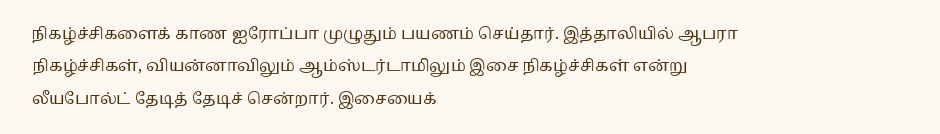நிகழ்ச்சிகளைக் காண ஐரோப்பா முழுதும் பயணம் செய்தார். இத்தாலியில் ஆபரா நிகழ்ச்சிகள், வியன்னாவிலும் ஆம்ஸ்டர்டாமிலும் இசை நிகழ்ச்சிகள் என்று லீயபோல்ட் தேடித் தேடிச் சென்றார். இசையைக்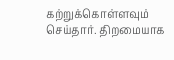கற்றுக்கொள்ளவும் செய்தார். திறமையாக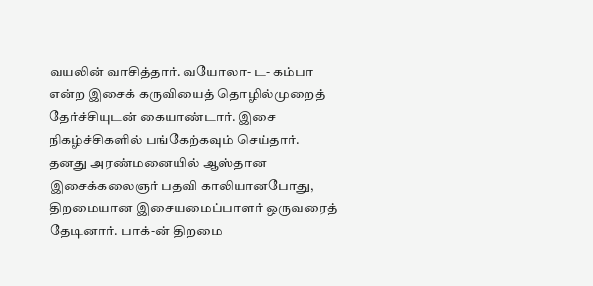வயலின் வாசித்தார். வயோலா- ட- கம்பா என்ற இசைக் கருவியைத் தொழில்முறைத் தேர்ச்சியுடன் கையாண்டார். இசை நிகழ்ச்சிகளில் பங்கேற்கவும் செய்தார்.
தனது அரண்மனையில் ஆஸ்தான இசைக்கலைஞர் பதவி காலியானபோது, திறமையான இசையமைப்பாளர் ஒருவரைத் தேடினார். பாக்-ன் திறமை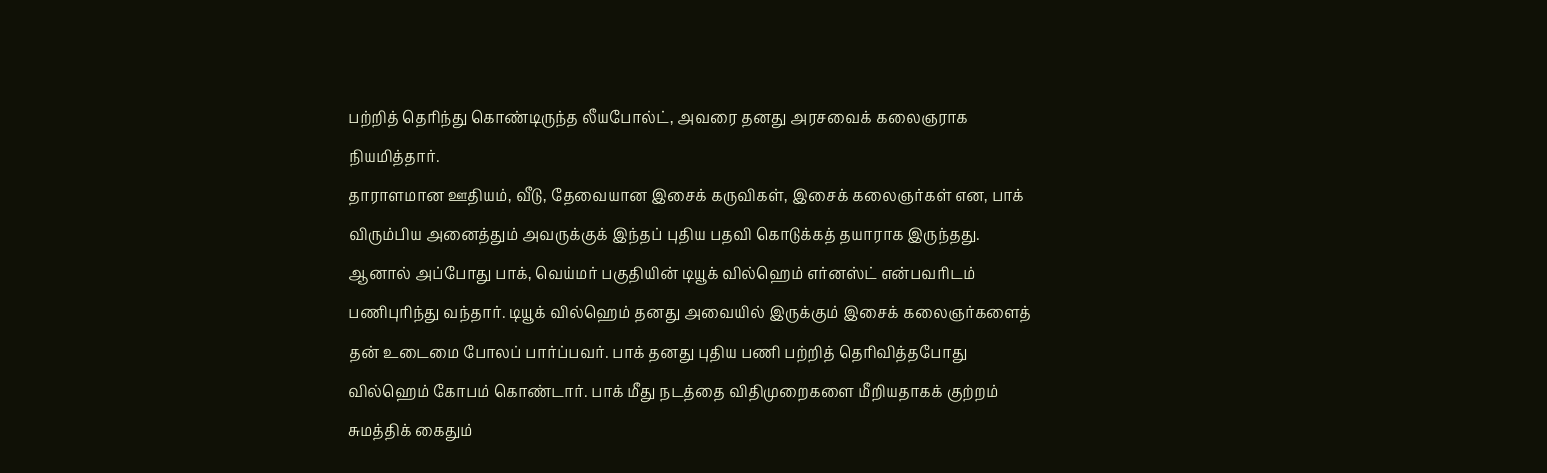பற்றித் தெரிந்து கொண்டிருந்த லீயபோல்ட், அவரை தனது அரசவைக் கலைஞராக நியமித்தார்.
தாராளமான ஊதியம், வீடு, தேவையான இசைக் கருவிகள், இசைக் கலைஞர்கள் என, பாக் விரும்பிய அனைத்தும் அவருக்குக் இந்தப் புதிய பதவி கொடுக்கத் தயாராக இருந்தது. ஆனால் அப்போது பாக், வெய்மர் பகுதியின் டியூக் வில்ஹெம் எர்னஸ்ட் என்பவரிடம் பணிபுரிந்து வந்தார். டியூக் வில்ஹெம் தனது அவையில் இருக்கும் இசைக் கலைஞர்களைத் தன் உடைமை போலப் பார்ப்பவர். பாக் தனது புதிய பணி பற்றித் தெரிவித்தபோது வில்ஹெம் கோபம் கொண்டார். பாக் மீது நடத்தை விதிமுறைகளை மீறியதாகக் குற்றம் சுமத்திக் கைதும்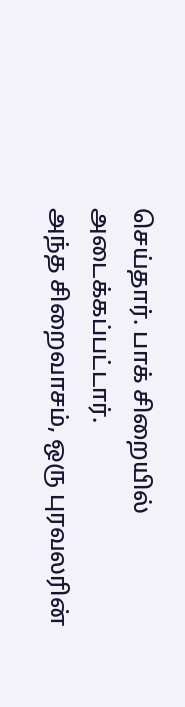செய்தார். பாக் சிறையில் அடைக்கப்பட்டார்.
அந்த சிறைவாசம், ஒரு புரவலரின்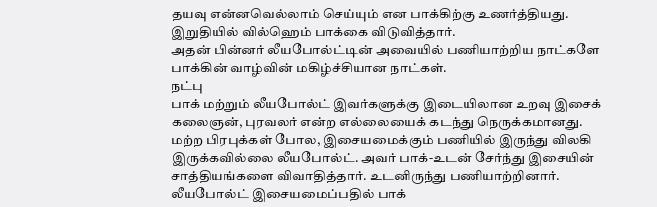தயவு என்னவெல்லாம் செய்யும் என பாக்கிற்கு உணர்த்தியது. இறுதியில் வில்ஹெம் பாக்கை விடுவித்தார்.
அதன் பின்னர் லீயபோல்ட்டின் அவையில் பணியாற்றிய நாட்களே பாக்கின் வாழ்வின் மகிழ்ச்சியான நாட்கள்.
நட்பு
பாக் மற்றும் லீயபோல்ட் இவர்களுக்கு இடையிலான உறவு இசைக் கலைஞன், புரவலர் என்ற எல்லையைக் கடந்து நெருக்கமானது.
மற்ற பிரபுக்கள் போல, இசையமைக்கும் பணியில் இருந்து விலகி இருக்கவில்லை லீயபோல்ட். அவர் பாக்-உடன் சேர்ந்து இசையின் சாத்தியங்களை விவாதித்தார். உடனிருந்து பணியாற்றினார். லீயபோல்ட் இசையமைப்பதில் பாக்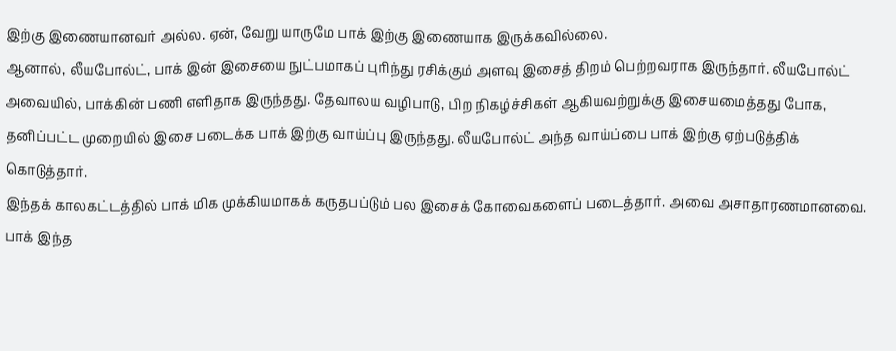இற்கு இணையானவர் அல்ல. ஏன், வேறு யாருமே பாக் இற்கு இணையாக இருக்கவில்லை.
ஆனால், லீயபோல்ட், பாக் இன் இசையை நுட்பமாகப் புரிந்து ரசிக்கும் அளவு இசைத் திறம் பெற்றவராக இருந்தார். லீயபோல்ட் அவையில், பாக்கின் பணி எளிதாக இருந்தது. தேவாலய வழிபாடு, பிற நிகழ்ச்சிகள் ஆகியவற்றுக்கு இசையமைத்தது போக, தனிப்பட்ட முறையில் இசை படைக்க பாக் இற்கு வாய்ப்பு இருந்தது. லீயபோல்ட் அந்த வாய்ப்பை பாக் இற்கு ஏற்படுத்திக் கொடுத்தார்.
இந்தக் காலகட்டத்தில் பாக் மிக முக்கியமாகக் கருதபப்டும் பல இசைக் கோவைகளைப் படைத்தார். அவை அசாதாரணமானவை. பாக் இந்த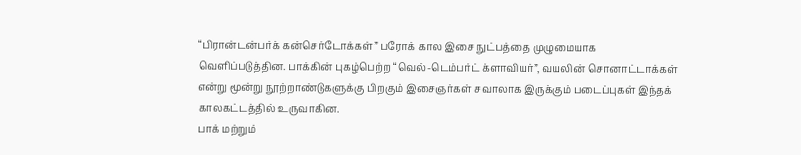“பிரான்டன்பர்க் கன்செர்டோக்கள்” பரோக் கால இசை நுட்பத்தை முழுமையாக வெளிப்படுத்தின. பாக்கின் புகழ்பெற்ற “வெல்-டெம்பர்ட் க்ளாவியர்”, வயலின் சொனாட்டாக்கள் என்று மூன்று நூற்றாண்டுகளுக்கு பிறகும் இசைஞர்கள் சவாலாக இருக்கும் படைப்புகள் இந்தக் காலகட்டத்தில் உருவாகின.
பாக் மற்றும்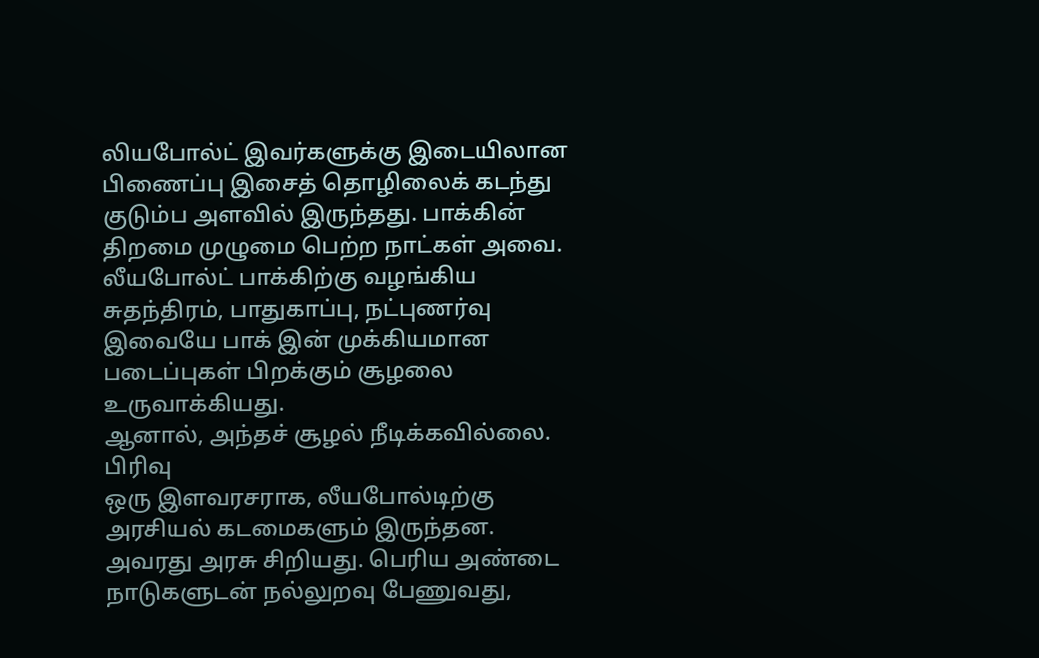லியபோல்ட் இவர்களுக்கு இடையிலான பிணைப்பு இசைத் தொழிலைக் கடந்து குடும்ப அளவில் இருந்தது. பாக்கின் திறமை முழுமை பெற்ற நாட்கள் அவை. லீயபோல்ட் பாக்கிற்கு வழங்கிய சுதந்திரம், பாதுகாப்பு, நட்புணர்வு இவையே பாக் இன் முக்கியமான படைப்புகள் பிறக்கும் சூழலை உருவாக்கியது.
ஆனால், அந்தச் சூழல் நீடிக்கவில்லை.
பிரிவு
ஒரு இளவரசராக, லீயபோல்டிற்கு அரசியல் கடமைகளும் இருந்தன.
அவரது அரசு சிறியது. பெரிய அண்டை நாடுகளுடன் நல்லுறவு பேணுவது,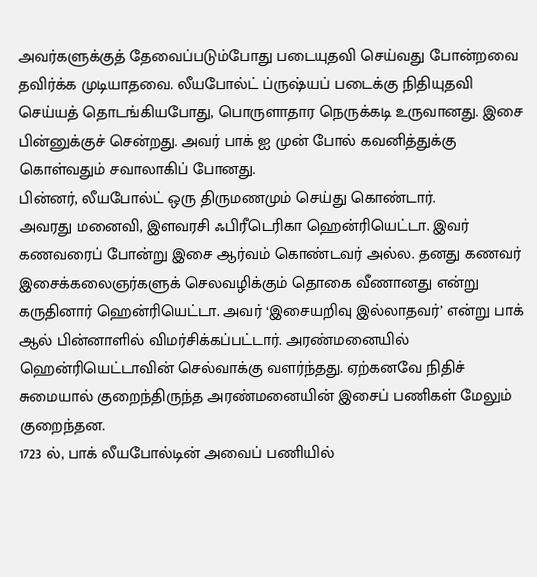அவர்களுக்குத் தேவைப்படும்போது படையுதவி செய்வது போன்றவை தவிர்க்க முடியாதவை. லீயபோல்ட் ப்ருஷ்யப் படைக்கு நிதியுதவி செய்யத் தொடங்கியபோது, பொருளாதார நெருக்கடி உருவானது. இசை பின்னுக்குச் சென்றது. அவர் பாக் ஐ முன் போல் கவனித்துக்கு கொள்வதும் சவாலாகிப் போனது.
பின்னர், லீயபோல்ட் ஒரு திருமணமும் செய்து கொண்டார்.
அவரது மனைவி, இளவரசி ஃபிரீடெரிகா ஹென்ரியெட்டா. இவர் கணவரைப் போன்று இசை ஆர்வம் கொண்டவர் அல்ல. தனது கணவர் இசைக்கலைஞர்களுக் செலவழிக்கும் தொகை வீணானது என்று கருதினார் ஹென்ரியெட்டா. அவர் ‘இசையறிவு இல்லாதவர்’ என்று பாக் ஆல் பின்னாளில் விமர்சிக்கப்பட்டார். அரண்மனையில் ஹென்ரியெட்டாவின் செல்வாக்கு வளர்ந்தது. ஏற்கனவே நிதிச் சுமையால் குறைந்திருந்த அரண்மனையின் இசைப் பணிகள் மேலும் குறைந்தன.
1723 ல், பாக் லீயபோல்டின் அவைப் பணியில்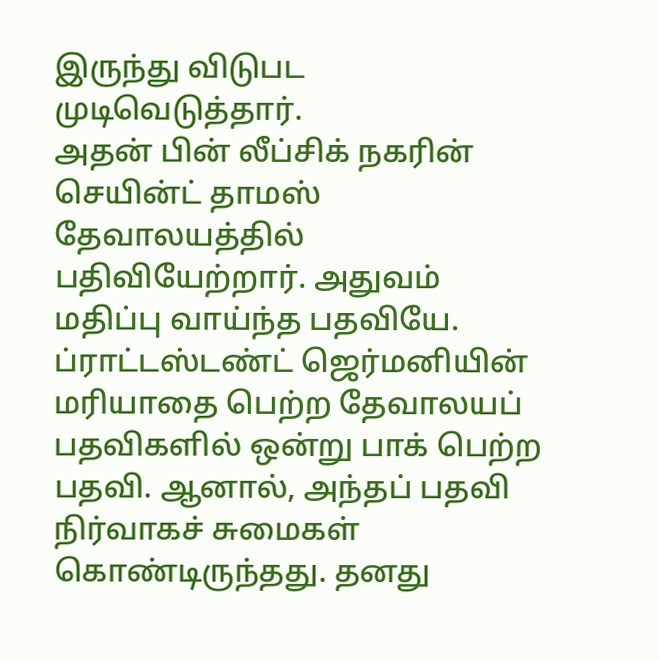இருந்து விடுபட முடிவெடுத்தார்.
அதன் பின் லீப்சிக் நகரின் செயின்ட் தாமஸ் தேவாலயத்தில் பதிவியேற்றார். அதுவம் மதிப்பு வாய்ந்த பதவியே. ப்ராட்டஸ்டண்ட் ஜெர்மனியின் மரியாதை பெற்ற தேவாலயப் பதவிகளில் ஒன்று பாக் பெற்ற பதவி. ஆனால், அந்தப் பதவி நிர்வாகச் சுமைகள் கொண்டிருந்தது. தனது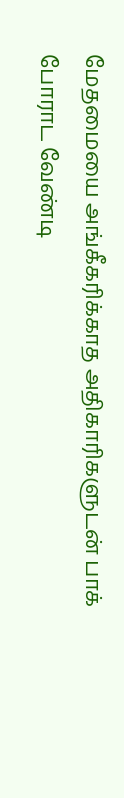மேதமையை அங்கீகரிக்காத அதிகாரிகளுடன் பாக் போராட வேண்டி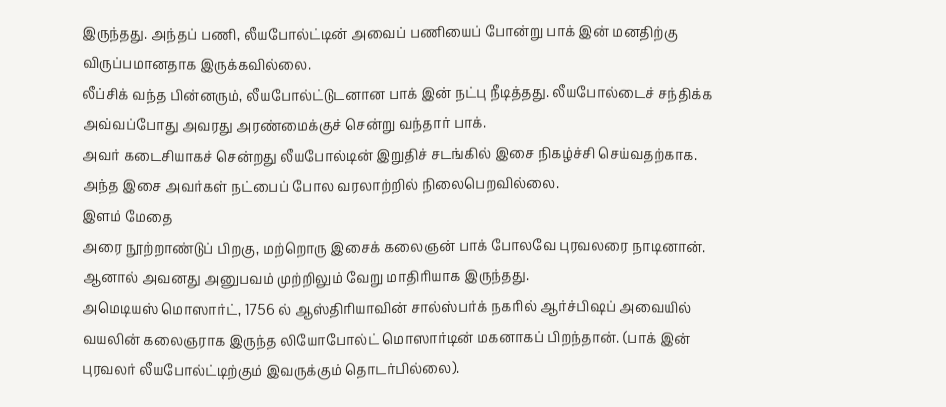இருந்தது. அந்தப் பணி, லீயபோல்ட்டின் அவைப் பணியைப் போன்று பாக் இன் மனதிற்கு விருப்பமானதாக இருக்கவில்லை.
லீப்சிக் வந்த பின்னரும், லீயபோல்ட்டுடனான பாக் இன் நட்பு நீடித்தது. லீயபோல்டைச் சந்திக்க அவ்வப்போது அவரது அரண்மைக்குச் சென்று வந்தார் பாக்.
அவர் கடைசியாகச் சென்றது லீயபோல்டின் இறுதிச் சடங்கில் இசை நிகழ்ச்சி செய்வதற்காக.
அந்த இசை அவர்கள் நட்பைப் போல வரலாற்றில் நிலைபெறவில்லை.
இளம் மேதை
அரை நூற்றாண்டுப் பிறகு, மற்றொரு இசைக் கலைஞன் பாக் போலவே புரவலரை நாடினான். ஆனால் அவனது அனுபவம் முற்றிலும் வேறு மாதிரியாக இருந்தது.
அமெடியஸ் மொஸார்ட், 1756 ல் ஆஸ்திரியாவின் சால்ஸ்பர்க் நகரில் ஆர்ச்பிஷப் அவையில் வயலின் கலைஞராக இருந்த லியோபோல்ட் மொஸார்டின் மகனாகப் பிறந்தான். (பாக் இன் புரவலர் லீயபோல்ட்டிற்கும் இவருக்கும் தொடர்பில்லை).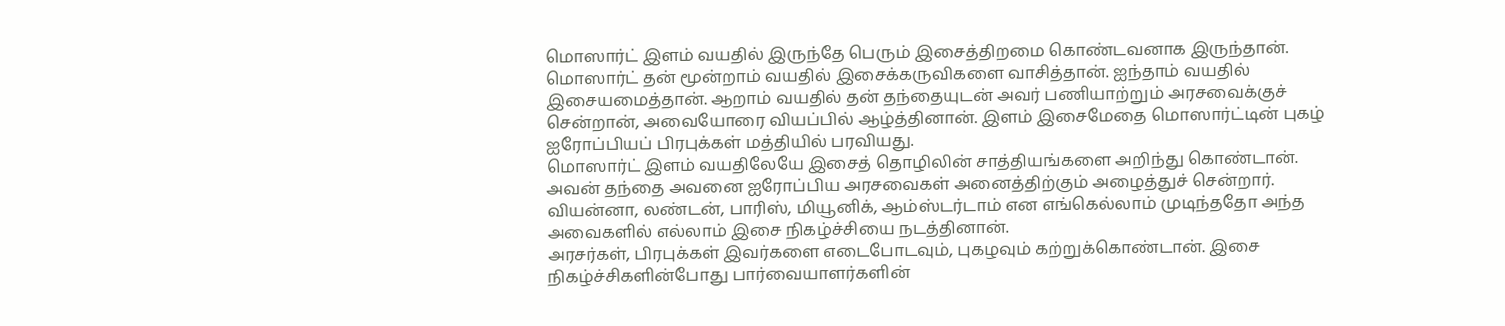மொஸார்ட் இளம் வயதில் இருந்தே பெரும் இசைத்திறமை கொண்டவனாக இருந்தான்.
மொஸார்ட் தன் மூன்றாம் வயதில் இசைக்கருவிகளை வாசித்தான். ஐந்தாம் வயதில் இசையமைத்தான். ஆறாம் வயதில் தன் தந்தையுடன் அவர் பணியாற்றும் அரசவைக்குச் சென்றான், அவையோரை வியப்பில் ஆழ்த்தினான். இளம் இசைமேதை மொஸார்ட்டின் புகழ் ஐரோப்பியப் பிரபுக்கள் மத்தியில் பரவியது.
மொஸார்ட் இளம் வயதிலேயே இசைத் தொழிலின் சாத்தியங்களை அறிந்து கொண்டான். அவன் தந்தை அவனை ஐரோப்பிய அரசவைகள் அனைத்திற்கும் அழைத்துச் சென்றார். வியன்னா, லண்டன், பாரிஸ், மியூனிக், ஆம்ஸ்டர்டாம் என எங்கெல்லாம் முடிந்ததோ அந்த அவைகளில் எல்லாம் இசை நிகழ்ச்சியை நடத்தினான்.
அரசர்கள், பிரபுக்கள் இவர்களை எடைபோடவும், புகழவும் கற்றுக்கொண்டான். இசை நிகழ்ச்சிகளின்போது பார்வையாளர்களின்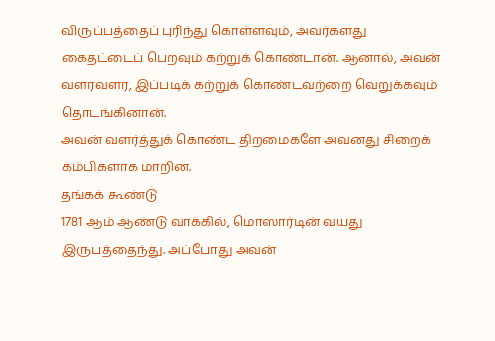விருப்பத்தைப் புரிந்து கொள்ளவும், அவர்களது கைதட்டைப் பெறவும் கற்றுக் கொண்டான். ஆனால், அவன் வளரவளர, இப்படிக் கற்றுக் கொண்டவற்றை வெறுக்கவும் தொடங்கினான்.
அவன் வளர்த்துக் கொண்ட திறமைகளே அவனது சிறைக் கம்பிகளாக மாறின.
தங்கக் கூண்டு
1781 ஆம் ஆண்டு வாக்கில், மொஸார்டின் வயது இருபத்தைந்து. அப்போது அவன்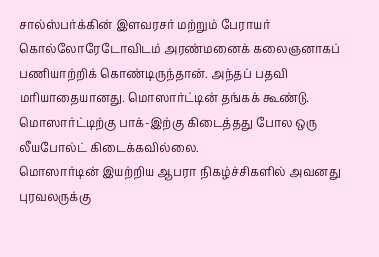சால்ஸ்பர்க்கின் இளவரசர் மற்றும் பேராயர் கொல்லோரேடோவிடம் அரண்மனைக் கலைஞனாகப் பணியாற்றிக் கொண்டிருந்தான். அந்தப் பதவி மரியாதையானது. மொஸார்ட்டின் தங்கக் கூண்டு. மொஸார்ட்டிற்கு பாக்-இற்கு கிடைத்தது போல ஒரு லீயபோல்ட் கிடைக்கவில்லை.
மொஸார்டின் இயற்றிய ஆபரா நிகழ்ச்சிகளில் அவனது புரவலருக்கு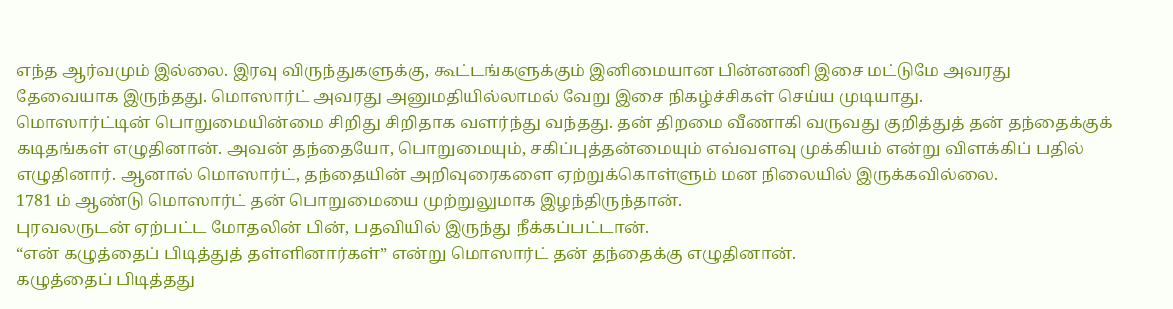எந்த ஆர்வமும் இல்லை. இரவு விருந்துகளுக்கு, கூட்டங்களுக்கும் இனிமையான பின்னணி இசை மட்டுமே அவரது தேவையாக இருந்தது. மொஸார்ட் அவரது அனுமதியில்லாமல் வேறு இசை நிகழ்ச்சிகள் செய்ய முடியாது.
மொஸார்ட்டின் பொறுமையின்மை சிறிது சிறிதாக வளர்ந்து வந்தது. தன் திறமை வீணாகி வருவது குறித்துத் தன் தந்தைக்குக் கடிதங்கள் எழுதினான். அவன் தந்தையோ, பொறுமையும், சகிப்புத்தன்மையும் எவ்வளவு முக்கியம் என்று விளக்கிப் பதில் எழுதினார். ஆனால் மொஸார்ட், தந்தையின் அறிவுரைகளை ஏற்றுக்கொள்ளும் மன நிலையில் இருக்கவில்லை.
1781 ம் ஆண்டு மொஸார்ட் தன் பொறுமையை முற்றுலுமாக இழந்திருந்தான்.
புரவலருடன் ஏற்பட்ட மோதலின் பின், பதவியில் இருந்து நீக்கப்பட்டான்.
“என் கழுத்தைப் பிடித்துத் தள்ளினார்கள்” என்று மொஸார்ட் தன் தந்தைக்கு எழுதினான்.
கழுத்தைப் பிடித்தது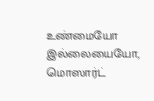உண்மையோ இல்லையையோ, மொஸார்ட்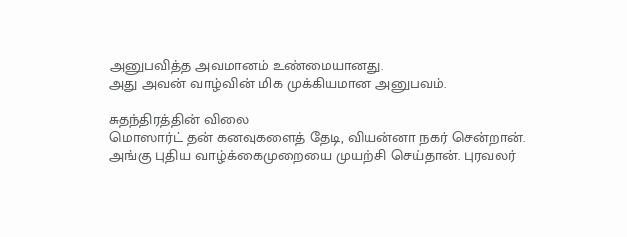அனுபவித்த அவமானம் உண்மையானது.
அது அவன் வாழ்வின் மிக முக்கியமான அனுபவம்.

சுதந்திரத்தின் விலை
மொஸார்ட் தன் கனவுகளைத் தேடி, வியன்னா நகர் சென்றான். அங்கு புதிய வாழ்க்கைமுறையை முயற்சி செய்தான். புரவலர்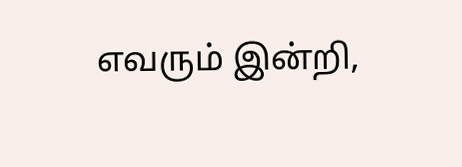எவரும் இன்றி,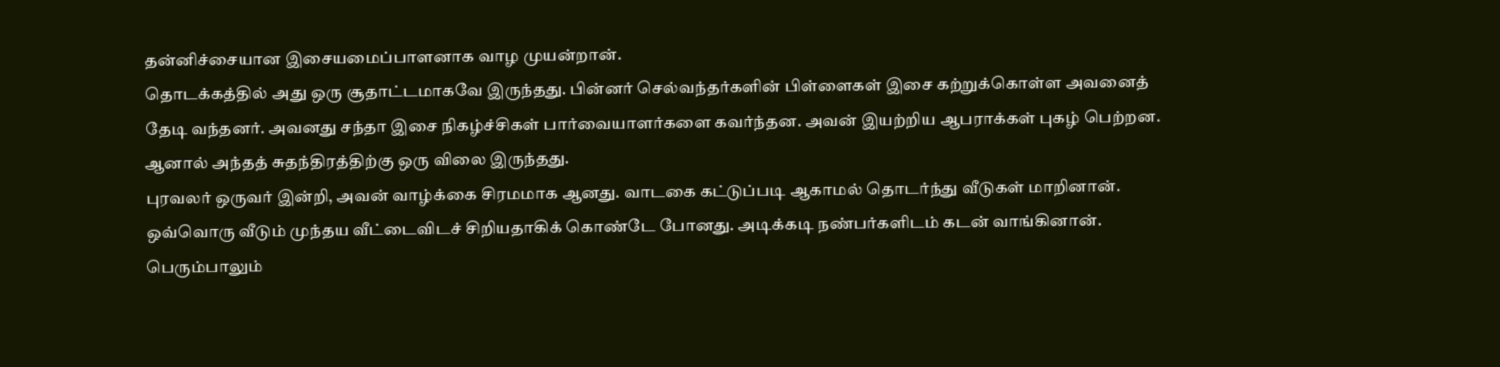தன்னிச்சையான இசையமைப்பாளனாக வாழ முயன்றான்.
தொடக்கத்தில் அது ஒரு சூதாட்டமாகவே இருந்தது. பின்னர் செல்வந்தர்களின் பிள்ளைகள் இசை கற்றுக்கொள்ள அவனைத் தேடி வந்தனர். அவனது சந்தா இசை நிகழ்ச்சிகள் பார்வையாளர்களை கவர்ந்தன. அவன் இயற்றிய ஆபராக்கள் புகழ் பெற்றன.
ஆனால் அந்தத் சுதந்திரத்திற்கு ஒரு விலை இருந்தது.
புரவலர் ஒருவர் இன்றி, அவன் வாழ்க்கை சிரமமாக ஆனது. வாடகை கட்டுப்படி ஆகாமல் தொடர்ந்து வீடுகள் மாறினான். ஒவ்வொரு வீடும் முந்தய வீட்டைவிடச் சிறியதாகிக் கொண்டே போனது. அடிக்கடி நண்பர்களிடம் கடன் வாங்கினான். பெரும்பாலும்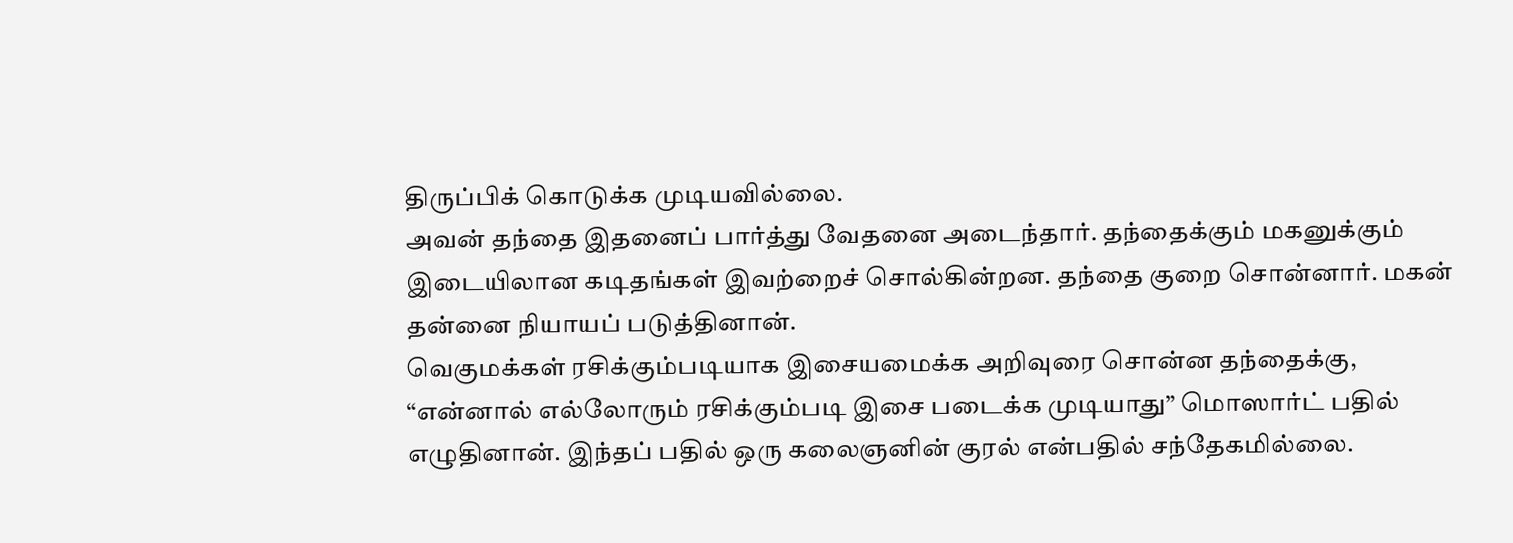திருப்பிக் கொடுக்க முடியவில்லை.
அவன் தந்தை இதனைப் பார்த்து வேதனை அடைந்தார். தந்தைக்கும் மகனுக்கும் இடையிலான கடிதங்கள் இவற்றைச் சொல்கின்றன. தந்தை குறை சொன்னார். மகன் தன்னை நியாயப் படுத்தினான்.
வெகுமக்கள் ரசிக்கும்படியாக இசையமைக்க அறிவுரை சொன்ன தந்தைக்கு, “என்னால் எல்லோரும் ரசிக்கும்படி இசை படைக்க முடியாது” மொஸார்ட் பதில் எழுதினான். இந்தப் பதில் ஒரு கலைஞனின் குரல் என்பதில் சந்தேகமில்லை.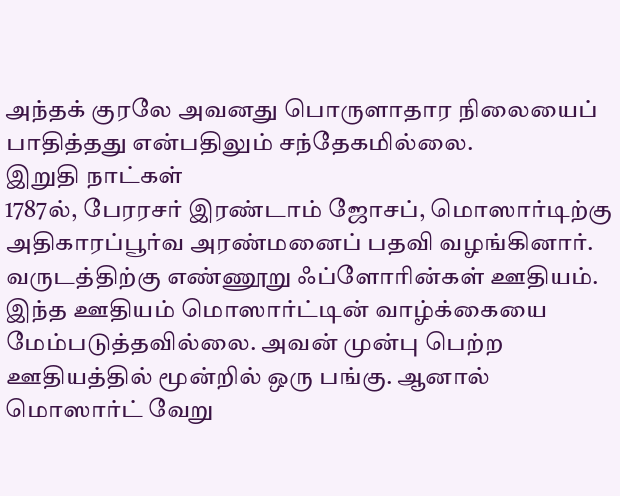அந்தக் குரலே அவனது பொருளாதார நிலையைப் பாதித்தது என்பதிலும் சந்தேகமில்லை.
இறுதி நாட்கள்
1787ல், பேரரசர் இரண்டாம் ஜோசப், மொஸார்டிற்கு அதிகாரப்பூர்வ அரண்மனைப் பதவி வழங்கினார். வருடத்திற்கு எண்ணூறு ஃப்ளோரின்கள் ஊதியம்.
இந்த ஊதியம் மொஸார்ட்டின் வாழ்க்கையை மேம்படுத்தவில்லை. அவன் முன்பு பெற்ற ஊதியத்தில் மூன்றில் ஒரு பங்கு. ஆனால் மொஸார்ட் வேறு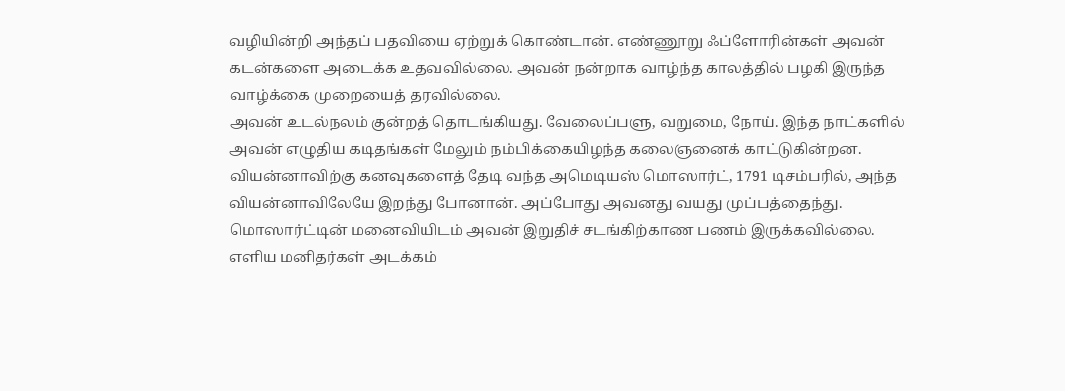வழியின்றி அந்தப் பதவியை ஏற்றுக் கொண்டான். எண்ணூறு ஃப்ளோரின்கள் அவன் கடன்களை அடைக்க உதவவில்லை. அவன் நன்றாக வாழ்ந்த காலத்தில் பழகி இருந்த வாழ்க்கை முறையைத் தரவில்லை.
அவன் உடல்நலம் குன்றத் தொடங்கியது. வேலைப்பளு, வறுமை, நோய். இந்த நாட்களில் அவன் எழுதிய கடிதங்கள் மேலும் நம்பிக்கையிழந்த கலைஞனைக் காட்டுகின்றன.
வியன்னாவிற்கு கனவுகளைத் தேடி வந்த அமெடியஸ் மொஸார்ட், 1791 டிசம்பரில், அந்த வியன்னாவிலேயே இறந்து போனான். அப்போது அவனது வயது முப்பத்தைந்து.
மொஸார்ட்டின் மனைவியிடம் அவன் இறுதிச் சடங்கிற்காண பணம் இருக்கவில்லை.
எளிய மனிதர்கள் அடக்கம்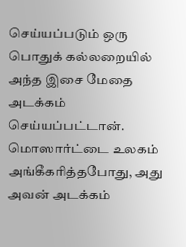செய்யப்படும் ஒரு பொதுக் கல்லறையில் அந்த இசை மேதை அடக்கம் செய்யப்பட்டான்.
மொஸார்ட்டை உலகம் அங்கீகரித்தபோது, அது அவன் அடக்கம்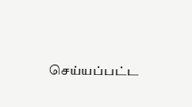செய்யப்பட்ட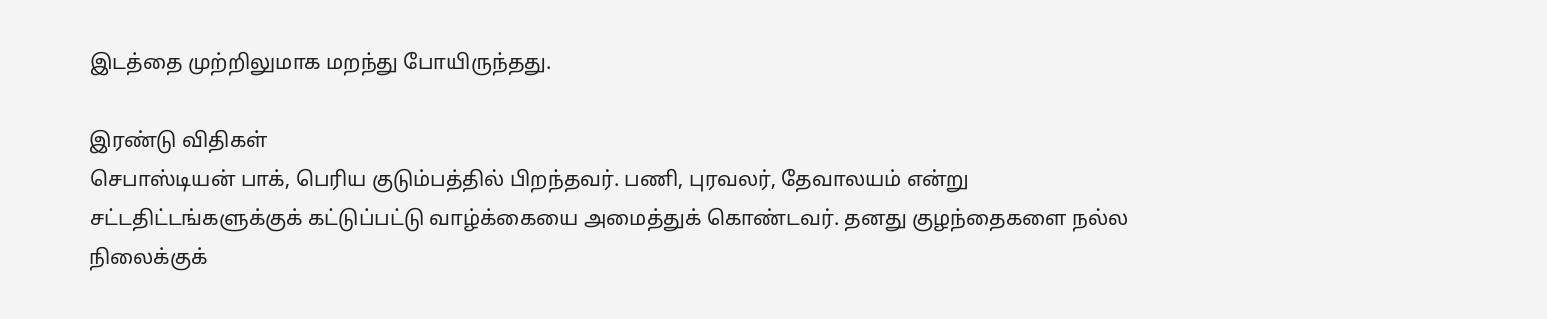இடத்தை முற்றிலுமாக மறந்து போயிருந்தது.

இரண்டு விதிகள்
செபாஸ்டியன் பாக், பெரிய குடும்பத்தில் பிறந்தவர். பணி, புரவலர், தேவாலயம் என்று சட்டதிட்டங்களுக்குக் கட்டுப்பட்டு வாழ்க்கையை அமைத்துக் கொண்டவர். தனது குழந்தைகளை நல்ல நிலைக்குக்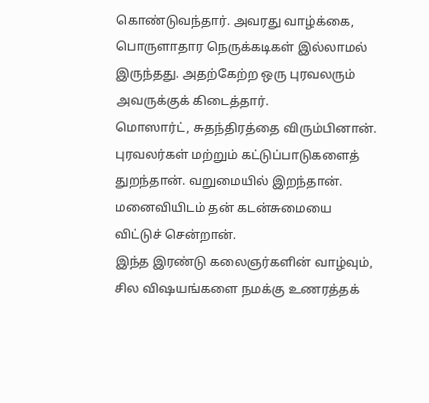கொண்டுவந்தார். அவரது வாழ்க்கை, பொருளாதார நெருக்கடிகள் இல்லாமல் இருந்தது. அதற்கேற்ற ஒரு புரவலரும் அவருக்குக் கிடைத்தார்.
மொஸார்ட், சுதந்திரத்தை விரும்பினான். புரவலர்கள் மற்றும் கட்டுப்பாடுகளைத் துறந்தான். வறுமையில் இறந்தான். மனைவியிடம் தன் கடன்சுமையை விட்டுச் சென்றான்.
இந்த இரண்டு கலைஞர்களின் வாழ்வும், சில விஷயங்களை நமக்கு உணரத்தக்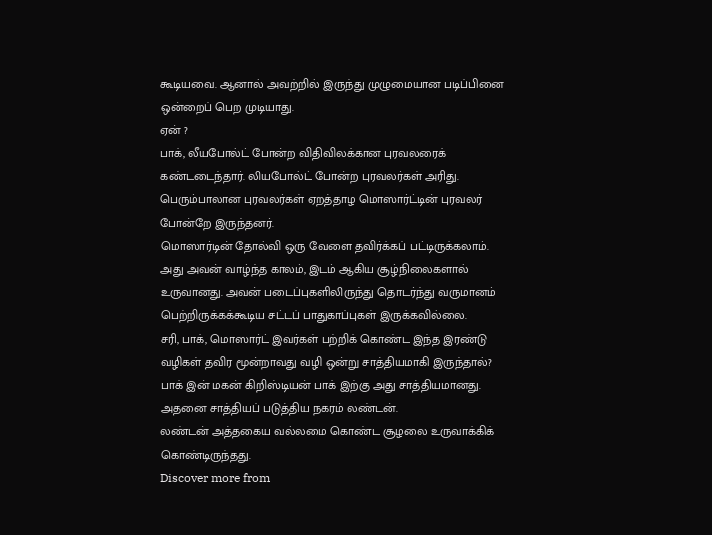கூடியவை. ஆனால் அவற்றில் இருந்து முழுமையான படிப்பினை ஒன்றைப் பெற முடியாது.
ஏன் ?
பாக், லீயபோல்ட் போன்ற விதிவிலக்கான புரவலரைக் கண்டடைந்தார். லியபோல்ட் போன்ற புரவலர்கள் அரிது. பெரும்பாலான புரவலர்கள் ஏறத்தாழ மொஸார்ட்டின் புரவலர் போன்றே இருந்தனர்.
மொஸார்டின் தோல்வி ஒரு வேளை தவிர்க்கப் பட்டிருக்கலாம். அது அவன் வாழ்ந்த காலம், இடம் ஆகிய சூழ்நிலைகளால் உருவானது. அவன் படைப்புகளிலிருந்து தொடர்ந்து வருமானம் பெற்றிருக்கக்கூடிய சட்டப் பாதுகாப்புகள் இருக்கவில்லை.
சரி, பாக், மொஸார்ட் இவர்கள் பற்றிக் கொண்ட இந்த இரண்டு வழிகள் தவிர மூன்றாவது வழி ஒன்று சாத்தியமாகி இருந்தால்?
பாக் இன் மகன் கிறிஸ்டியன் பாக் இற்கு அது சாத்தியமானது. அதனை சாத்தியப் படுத்திய நகரம் லண்டன்.
லண்டன் அத்தகைய வல்லமை கொண்ட சூழலை உருவாக்கிக் கொண்டிருந்தது.
Discover more from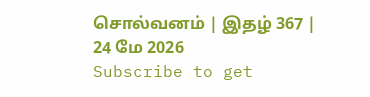சொல்வனம் | இதழ் 367 | 24 மே 2026
Subscribe to get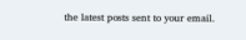the latest posts sent to your email.